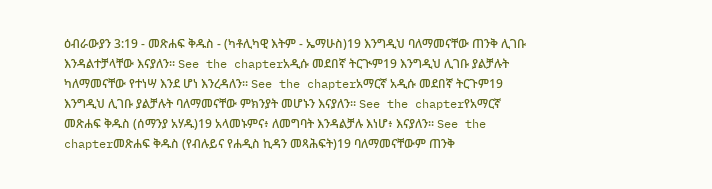ዕብራውያን 3:19 - መጽሐፍ ቅዱስ - (ካቶሊካዊ እትም - ኤማሁስ)19 እንግዲህ ባለማመናቸው ጠንቅ ሊገቡ እንዳልተቻላቸው እናያለን። See the chapterአዲሱ መደበኛ ትርጒም19 እንግዲህ ሊገቡ ያልቻሉት ካለማመናቸው የተነሣ እንደ ሆነ እንረዳለን። See the chapterአማርኛ አዲሱ መደበኛ ትርጉም19 እንግዲህ ሊገቡ ያልቻሉት ባለማመናቸው ምክንያት መሆኑን እናያለን። See the chapterየአማርኛ መጽሐፍ ቅዱስ (ሰማንያ አሃዱ)19 አላመኑምና፥ ለመግባት እንዳልቻሉ እነሆ፥ እናያለን። See the chapterመጽሐፍ ቅዱስ (የብሉይና የሐዲስ ኪዳን መጻሕፍት)19 ባለማመናቸውም ጠንቅ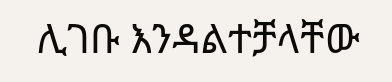ሊገቡ እንዳልተቻላቸው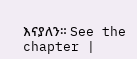እናያለን። See the chapter |